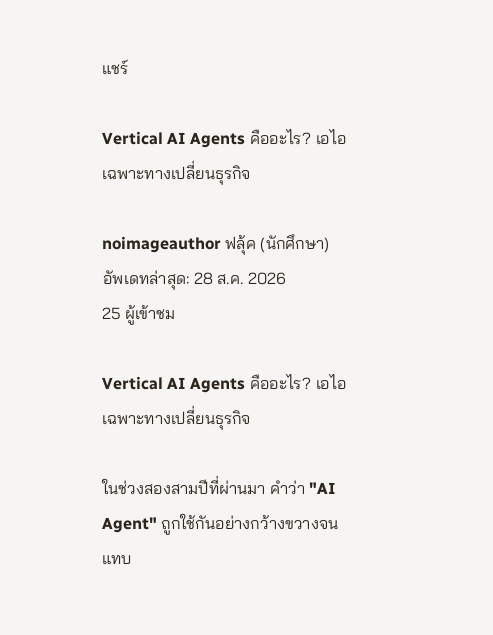แชร์

Vertical AI Agents คืออะไร? เอไอเฉพาะทางเปลี่ยนธุรกิจ

noimageauthor ฟลุ้ค (นักศึกษา)
อัพเดทล่าสุด: 28 ส.ค. 2026
25 ผู้เข้าชม

Vertical AI Agents คืออะไร? เอไอเฉพาะทางเปลี่ยนธุรกิจ

ในช่วงสองสามปีที่ผ่านมา คำว่า "AI Agent" ถูกใช้กันอย่างกว้างขวางจนแทบ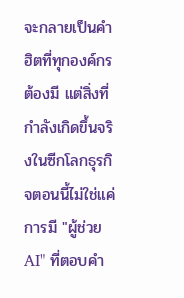จะกลายเป็นคำฮิตที่ทุกองค์กรต้องมี แต่สิ่งที่กำลังเกิดขึ้นจริงในซีกโลกธุรกิจตอนนี้ไม่ใช่แค่การมี "ผู้ช่วย AI" ที่ตอบคำ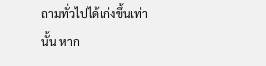ถามทั่วไปได้เก่งขึ้นเท่านั้น หาก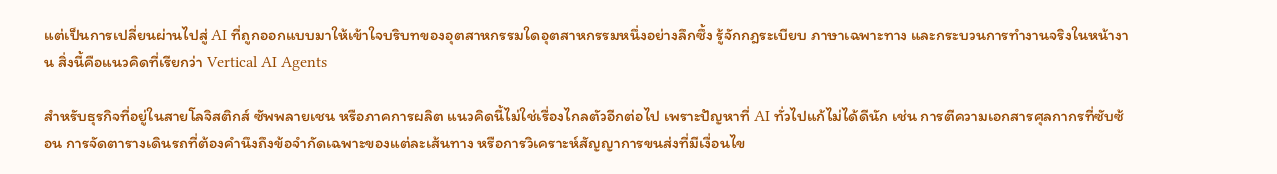แต่เป็นการเปลี่ยนผ่านไปสู่ AI ที่ถูกออกแบบมาให้เข้าใจบริบทของอุตสาหกรรมใดอุตสาหกรรมหนึ่งอย่างลึกซึ้ง รู้จักกฎระเบียบ ภาษาเฉพาะทาง และกระบวนการทำงานจริงในหน้างาน สิ่งนี้คือแนวคิดที่เรียกว่า Vertical AI Agents

สำหรับธุรกิจที่อยู่ในสายโลจิสติกส์ ซัพพลายเชน หรือภาคการผลิต แนวคิดนี้ไม่ใช่เรื่องไกลตัวอีกต่อไป เพราะปัญหาที่ AI ทั่วไปแก้ไม่ได้ดีนัก เช่น การตีความเอกสารศุลกากรที่ซับซ้อน การจัดตารางเดินรถที่ต้องคำนึงถึงข้อจำกัดเฉพาะของแต่ละเส้นทาง หรือการวิเคราะห์สัญญาการขนส่งที่มีเงื่อนไข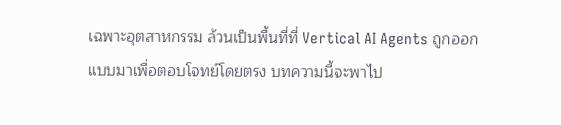เฉพาะอุตสาหกรรม ล้วนเป็นพื้นที่ที่ Vertical AI Agents ถูกออกแบบมาเพื่อตอบโจทย์โดยตรง บทความนี้จะพาไป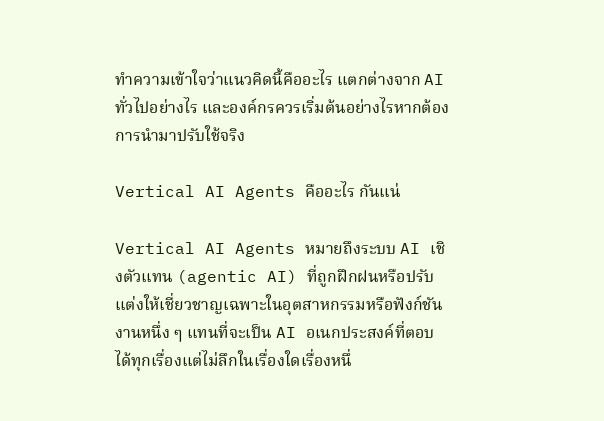ทำความเข้าใจว่าแนวคิดนี้คืออะไร แตกต่างจาก AI ทั่วไปอย่างไร และองค์กรควรเริ่มต้นอย่างไรหากต้องการนำมาปรับใช้จริง

Vertical AI Agents คืออะไร กันแน่

Vertical AI Agents หมายถึงระบบ AI เชิงตัวแทน (agentic AI) ที่ถูกฝึกฝนหรือปรับแต่งให้เชี่ยวชาญเฉพาะในอุตสาหกรรมหรือฟังก์ชันงานหนึ่ง ๆ แทนที่จะเป็น AI อเนกประสงค์ที่ตอบได้ทุกเรื่องแต่ไม่ลึกในเรื่องใดเรื่องหนึ่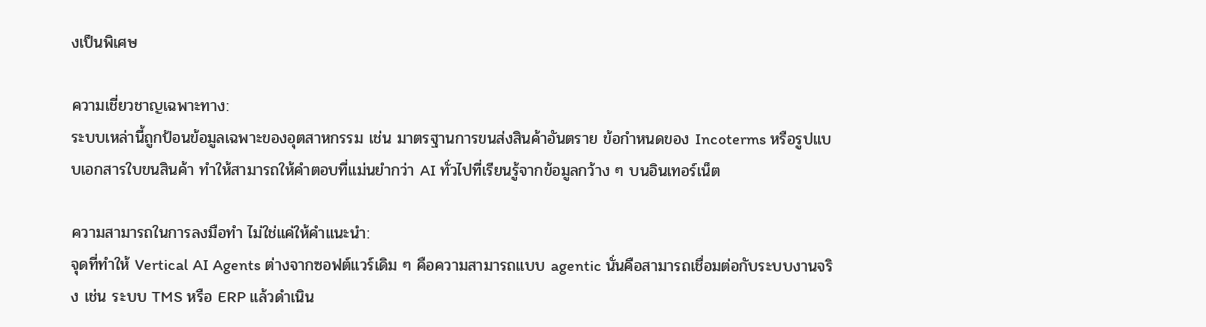งเป็นพิเศษ

ความเชี่ยวชาญเฉพาะทาง:
ระบบเหล่านี้ถูกป้อนข้อมูลเฉพาะของอุตสาหกรรม เช่น มาตรฐานการขนส่งสินค้าอันตราย ข้อกำหนดของ Incoterms หรือรูปแบบเอกสารใบขนสินค้า ทำให้สามารถให้คำตอบที่แม่นยำกว่า AI ทั่วไปที่เรียนรู้จากข้อมูลกว้าง ๆ บนอินเทอร์เน็ต

ความสามารถในการลงมือทำ ไม่ใช่แค่ให้คำแนะนำ:
จุดที่ทำให้ Vertical AI Agents ต่างจากซอฟต์แวร์เดิม ๆ คือความสามารถแบบ agentic นั่นคือสามารถเชื่อมต่อกับระบบงานจริง เช่น ระบบ TMS หรือ ERP แล้วดำเนิน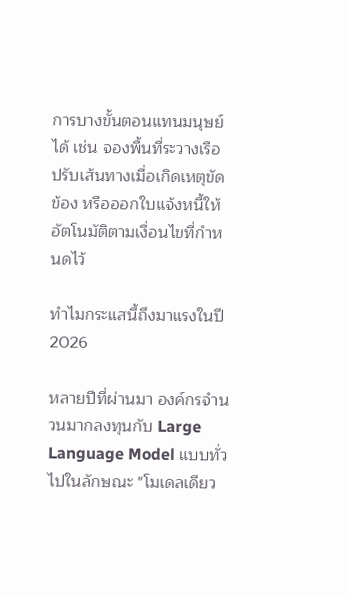การบางขั้นตอนแทนมนุษย์ได้ เช่น จองพื้นที่ระวางเรือ ปรับเส้นทางเมื่อเกิดเหตุขัดข้อง หรือออกใบแจ้งหนี้ให้อัตโนมัติตามเงื่อนไขที่กำหนดไว้

ทำไมกระแสนี้ถึงมาแรงในปี 2026

หลายปีที่ผ่านมา องค์กรจำนวนมากลงทุนกับ Large Language Model แบบทั่วไปในลักษณะ "โมเดลเดียว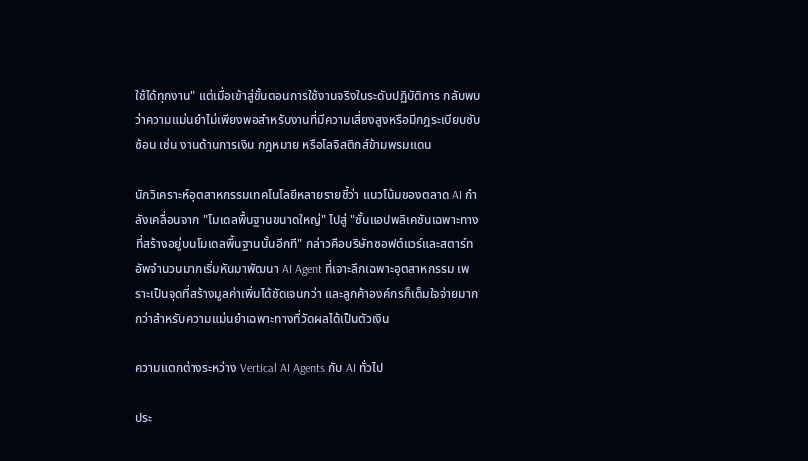ใช้ได้ทุกงาน" แต่เมื่อเข้าสู่ขั้นตอนการใช้งานจริงในระดับปฏิบัติการ กลับพบว่าความแม่นยำไม่เพียงพอสำหรับงานที่มีความเสี่ยงสูงหรือมีกฎระเบียบซับซ้อน เช่น งานด้านการเงิน กฎหมาย หรือโลจิสติกส์ข้ามพรมแดน

นักวิเคราะห์อุตสาหกรรมเทคโนโลยีหลายรายชี้ว่า แนวโน้มของตลาด AI กำลังเคลื่อนจาก "โมเดลพื้นฐานขนาดใหญ่" ไปสู่ "ชั้นแอปพลิเคชันเฉพาะทางที่สร้างอยู่บนโมเดลพื้นฐานนั้นอีกที" กล่าวคือบริษัทซอฟต์แวร์และสตาร์ทอัพจำนวนมากเริ่มหันมาพัฒนา AI Agent ที่เจาะลึกเฉพาะอุตสาหกรรม เพราะเป็นจุดที่สร้างมูลค่าเพิ่มได้ชัดเจนกว่า และลูกค้าองค์กรก็เต็มใจจ่ายมากกว่าสำหรับความแม่นยำเฉพาะทางที่วัดผลได้เป็นตัวเงิน

ความแตกต่างระหว่าง Vertical AI Agents กับ AI ทั่วไป

ประ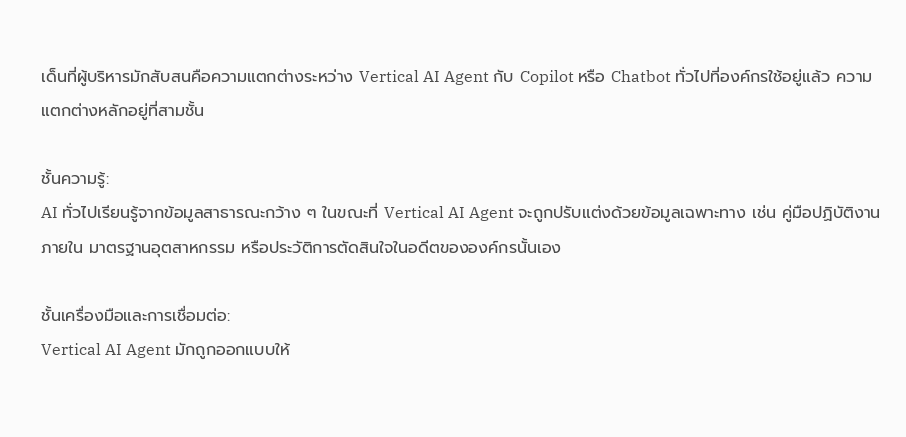เด็นที่ผู้บริหารมักสับสนคือความแตกต่างระหว่าง Vertical AI Agent กับ Copilot หรือ Chatbot ทั่วไปที่องค์กรใช้อยู่แล้ว ความแตกต่างหลักอยู่ที่สามชั้น

ชั้นความรู้:
AI ทั่วไปเรียนรู้จากข้อมูลสาธารณะกว้าง ๆ ในขณะที่ Vertical AI Agent จะถูกปรับแต่งด้วยข้อมูลเฉพาะทาง เช่น คู่มือปฏิบัติงานภายใน มาตรฐานอุตสาหกรรม หรือประวัติการตัดสินใจในอดีตขององค์กรนั้นเอง

ชั้นเครื่องมือและการเชื่อมต่อ:
Vertical AI Agent มักถูกออกแบบให้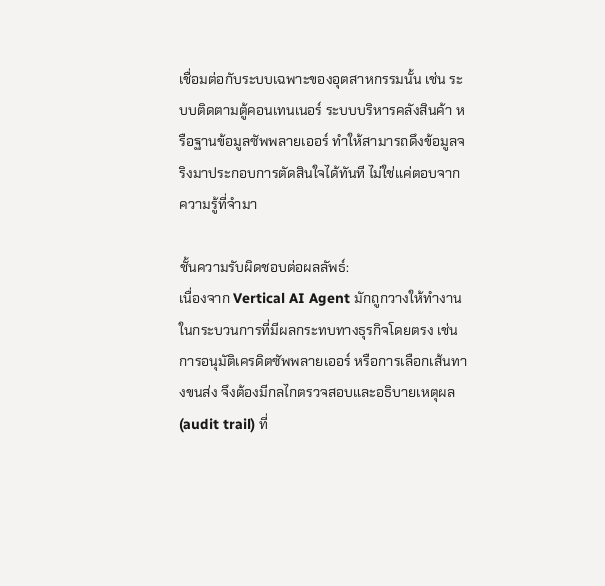เชื่อมต่อกับระบบเฉพาะของอุตสาหกรรมนั้น เช่น ระบบติดตามตู้คอนเทนเนอร์ ระบบบริหารคลังสินค้า หรือฐานข้อมูลซัพพลายเออร์ ทำให้สามารถดึงข้อมูลจริงมาประกอบการตัดสินใจได้ทันที ไม่ใช่แค่ตอบจากความรู้ที่จำมา

ชั้นความรับผิดชอบต่อผลลัพธ์:
เนื่องจาก Vertical AI Agent มักถูกวางให้ทำงานในกระบวนการที่มีผลกระทบทางธุรกิจโดยตรง เช่น การอนุมัติเครดิตซัพพลายเออร์ หรือการเลือกเส้นทางขนส่ง จึงต้องมีกลไกตรวจสอบและอธิบายเหตุผล (audit trail) ที่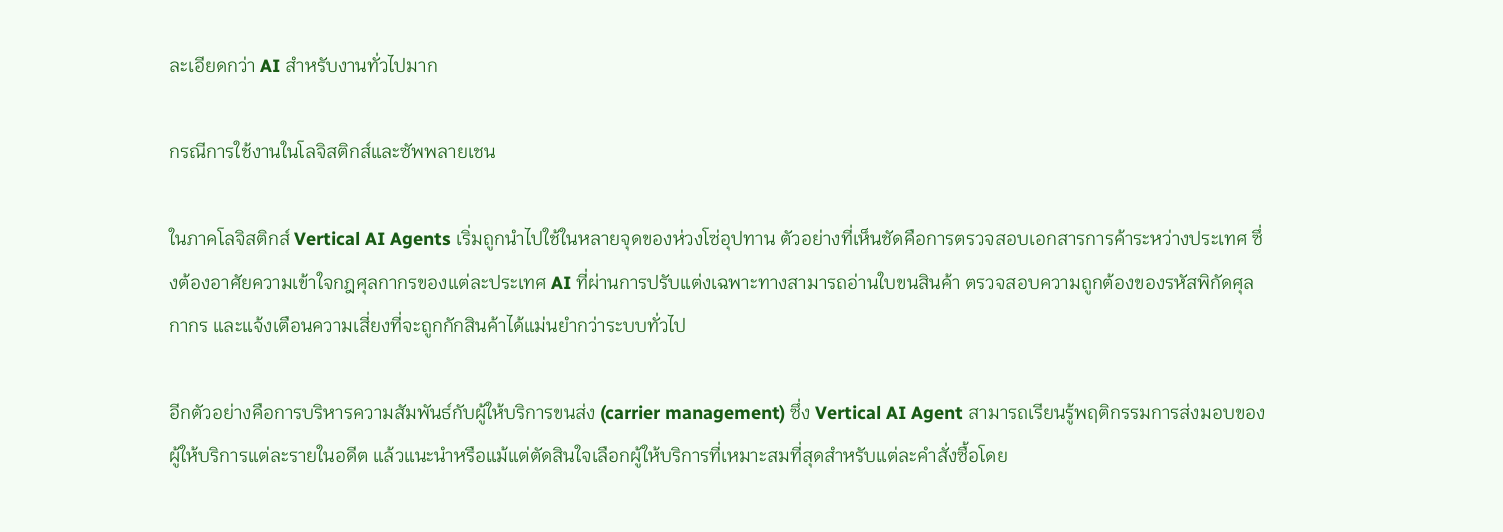ละเอียดกว่า AI สำหรับงานทั่วไปมาก

กรณีการใช้งานในโลจิสติกส์และซัพพลายเชน

ในภาคโลจิสติกส์ Vertical AI Agents เริ่มถูกนำไปใช้ในหลายจุดของห่วงโซ่อุปทาน ตัวอย่างที่เห็นชัดคือการตรวจสอบเอกสารการค้าระหว่างประเทศ ซึ่งต้องอาศัยความเข้าใจกฎศุลกากรของแต่ละประเทศ AI ที่ผ่านการปรับแต่งเฉพาะทางสามารถอ่านใบขนสินค้า ตรวจสอบความถูกต้องของรหัสพิกัดศุลกากร และแจ้งเตือนความเสี่ยงที่จะถูกกักสินค้าได้แม่นยำกว่าระบบทั่วไป

อีกตัวอย่างคือการบริหารความสัมพันธ์กับผู้ให้บริการขนส่ง (carrier management) ซึ่ง Vertical AI Agent สามารถเรียนรู้พฤติกรรมการส่งมอบของผู้ให้บริการแต่ละรายในอดีต แล้วแนะนำหรือแม้แต่ตัดสินใจเลือกผู้ให้บริการที่เหมาะสมที่สุดสำหรับแต่ละคำสั่งซื้อโดย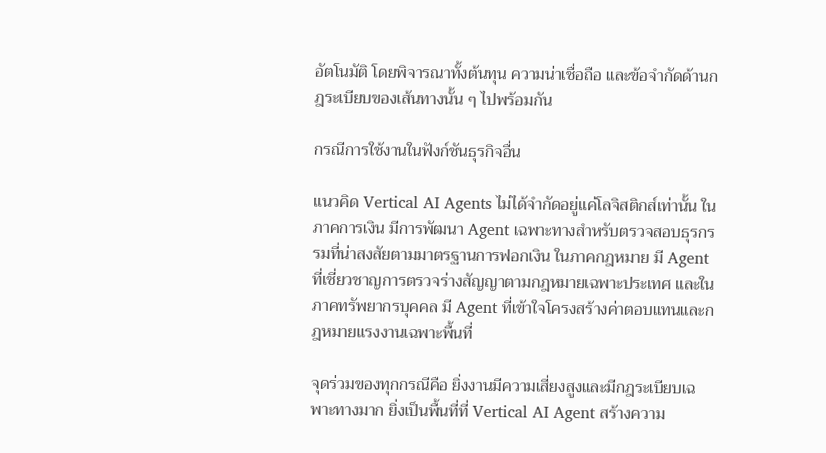อัตโนมัติ โดยพิจารณาทั้งต้นทุน ความน่าเชื่อถือ และข้อจำกัดด้านกฎระเบียบของเส้นทางนั้น ๆ ไปพร้อมกัน

กรณีการใช้งานในฟังก์ชันธุรกิจอื่น

แนวคิด Vertical AI Agents ไม่ได้จำกัดอยู่แค่โลจิสติกส์เท่านั้น ในภาคการเงิน มีการพัฒนา Agent เฉพาะทางสำหรับตรวจสอบธุรกรรมที่น่าสงสัยตามมาตรฐานการฟอกเงิน ในภาคกฎหมาย มี Agent ที่เชี่ยวชาญการตรวจร่างสัญญาตามกฎหมายเฉพาะประเทศ และในภาคทรัพยากรบุคคล มี Agent ที่เข้าใจโครงสร้างค่าตอบแทนและกฎหมายแรงงานเฉพาะพื้นที่

จุดร่วมของทุกกรณีคือ ยิ่งงานมีความเสี่ยงสูงและมีกฎระเบียบเฉพาะทางมาก ยิ่งเป็นพื้นที่ที่ Vertical AI Agent สร้างความ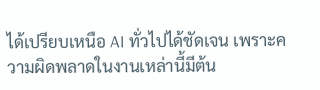ได้เปรียบเหนือ AI ทั่วไปได้ชัดเจน เพราะความผิดพลาดในงานเหล่านี้มีต้น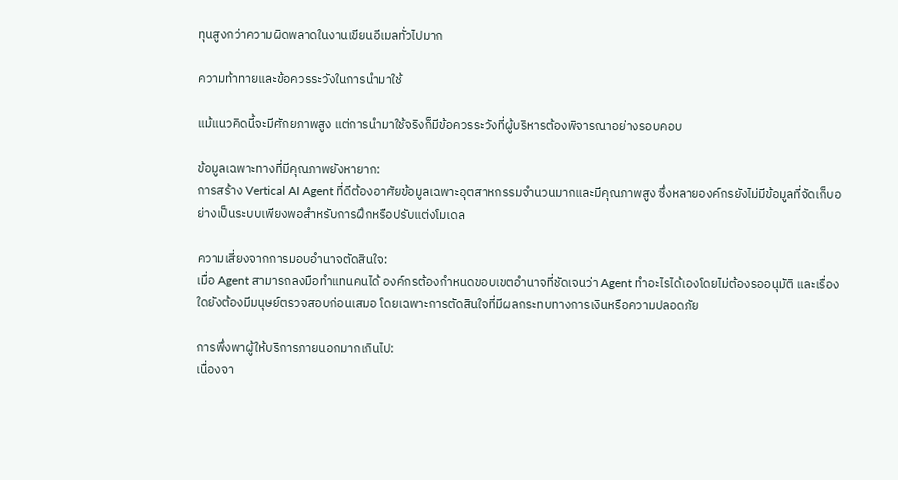ทุนสูงกว่าความผิดพลาดในงานเขียนอีเมลทั่วไปมาก

ความท้าทายและข้อควรระวังในการนำมาใช้

แม้แนวคิดนี้จะมีศักยภาพสูง แต่การนำมาใช้จริงก็มีข้อควรระวังที่ผู้บริหารต้องพิจารณาอย่างรอบคอบ

ข้อมูลเฉพาะทางที่มีคุณภาพยังหายาก:
การสร้าง Vertical AI Agent ที่ดีต้องอาศัยข้อมูลเฉพาะอุตสาหกรรมจำนวนมากและมีคุณภาพสูง ซึ่งหลายองค์กรยังไม่มีข้อมูลที่จัดเก็บอย่างเป็นระบบเพียงพอสำหรับการฝึกหรือปรับแต่งโมเดล

ความเสี่ยงจากการมอบอำนาจตัดสินใจ:
เมื่อ Agent สามารถลงมือทำแทนคนได้ องค์กรต้องกำหนดขอบเขตอำนาจที่ชัดเจนว่า Agent ทำอะไรได้เองโดยไม่ต้องรออนุมัติ และเรื่องใดยังต้องมีมนุษย์ตรวจสอบก่อนเสมอ โดยเฉพาะการตัดสินใจที่มีผลกระทบทางการเงินหรือความปลอดภัย

การพึ่งพาผู้ให้บริการภายนอกมากเกินไป:
เนื่องจา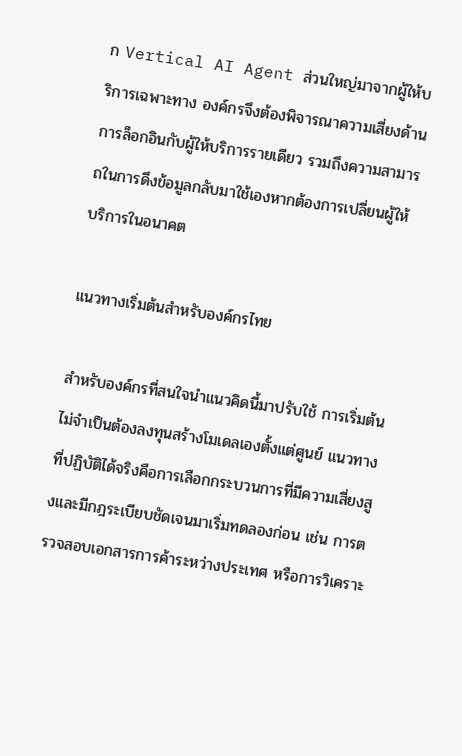ก Vertical AI Agent ส่วนใหญ่มาจากผู้ให้บริการเฉพาะทาง องค์กรจึงต้องพิจารณาความเสี่ยงด้านการล็อกอินกับผู้ให้บริการรายเดียว รวมถึงความสามารถในการดึงข้อมูลกลับมาใช้เองหากต้องการเปลี่ยนผู้ให้บริการในอนาคต

แนวทางเริ่มต้นสำหรับองค์กรไทย

สำหรับองค์กรที่สนใจนำแนวคิดนี้มาปรับใช้ การเริ่มต้นไม่จำเป็นต้องลงทุนสร้างโมเดลเองตั้งแต่ศูนย์ แนวทางที่ปฏิบัติได้จริงคือการเลือกกระบวนการที่มีความเสี่ยงสูงและมีกฎระเบียบชัดเจนมาเริ่มทดลองก่อน เช่น การตรวจสอบเอกสารการค้าระหว่างประเทศ หรือการวิเคราะ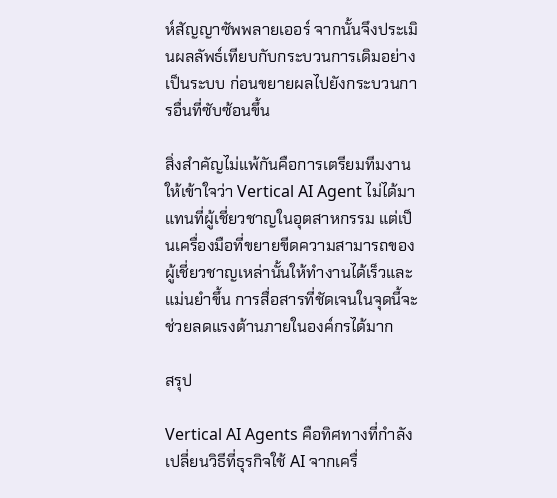ห์สัญญาซัพพลายเออร์ จากนั้นจึงประเมินผลลัพธ์เทียบกับกระบวนการเดิมอย่างเป็นระบบ ก่อนขยายผลไปยังกระบวนการอื่นที่ซับซ้อนขึ้น

สิ่งสำคัญไม่แพ้กันคือการเตรียมทีมงานให้เข้าใจว่า Vertical AI Agent ไม่ได้มาแทนที่ผู้เชี่ยวชาญในอุตสาหกรรม แต่เป็นเครื่องมือที่ขยายขีดความสามารถของผู้เชี่ยวชาญเหล่านั้นให้ทำงานได้เร็วและแม่นยำขึ้น การสื่อสารที่ชัดเจนในจุดนี้จะช่วยลดแรงต้านภายในองค์กรได้มาก

สรุป

Vertical AI Agents คือทิศทางที่กำลังเปลี่ยนวิธีที่ธุรกิจใช้ AI จากเครื่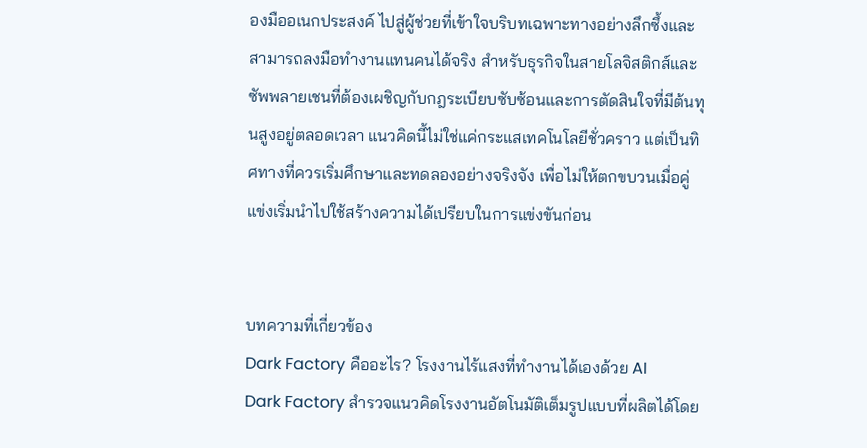องมืออเนกประสงค์ ไปสู่ผู้ช่วยที่เข้าใจบริบทเฉพาะทางอย่างลึกซึ้งและสามารถลงมือทำงานแทนคนได้จริง สำหรับธุรกิจในสายโลจิสติกส์และซัพพลายเชนที่ต้องเผชิญกับกฎระเบียบซับซ้อนและการตัดสินใจที่มีต้นทุนสูงอยู่ตลอดเวลา แนวคิดนี้ไม่ใช่แค่กระแสเทคโนโลยีชั่วคราว แต่เป็นทิศทางที่ควรเริ่มศึกษาและทดลองอย่างจริงจัง เพื่อไม่ให้ตกขบวนเมื่อคู่แข่งเริ่มนำไปใช้สร้างความได้เปรียบในการแข่งขันก่อน


บทความที่เกี่ยวข้อง
Dark Factory คืออะไร? โรงงานไร้แสงที่ทำงานได้เองด้วย AI
Dark Factory สำรวจแนวคิดโรงงานอัตโนมัติเต็มรูปแบบที่ผลิตได้โดย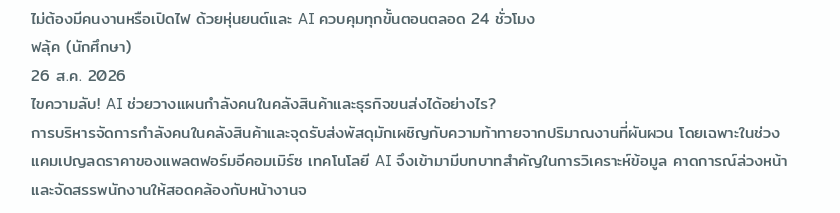ไม่ต้องมีคนงานหรือเปิดไฟ ด้วยหุ่นยนต์และ AI ควบคุมทุกขั้นตอนตลอด 24 ชั่วโมง
ฟลุ้ค (นักศึกษา)
26 ส.ค. 2026
ไขความลับ! AI ช่วยวางแผนกำลังคนในคลังสินค้าและธุรกิจขนส่งได้อย่างไร?
การบริหารจัดการกำลังคนในคลังสินค้าและจุดรับส่งพัสดุมักเผชิญกับความท้าทายจากปริมาณงานที่ผันผวน โดยเฉพาะในช่วงแคมเปญลดราคาของแพลตฟอร์มอีคอมเมิร์ซ เทคโนโลยี AI จึงเข้ามามีบทบาทสำคัญในการวิเคราะห์ข้อมูล คาดการณ์ล่วงหน้า และจัดสรรพนักงานให้สอดคล้องกับหน้างานจ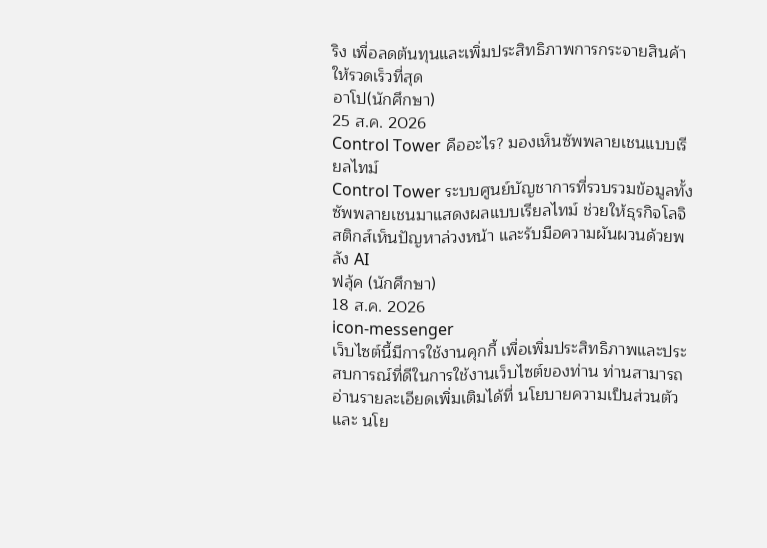ริง เพื่อลดต้นทุนและเพิ่มประสิทธิภาพการกระจายสินค้าให้รวดเร็วที่สุด
อาโป(นักศึกษา)
25 ส.ค. 2026
Control Tower คืออะไร? มองเห็นซัพพลายเชนแบบเรียลไทม์
Control Tower ระบบศูนย์บัญชาการที่รวบรวมข้อมูลทั้งซัพพลายเชนมาแสดงผลแบบเรียลไทม์ ช่วยให้ธุรกิจโลจิสติกส์เห็นปัญหาล่วงหน้า และรับมือความผันผวนด้วยพลัง AI
ฟลุ้ค (นักศึกษา)
18 ส.ค. 2026
icon-messenger
เว็บไซต์นี้มีการใช้งานคุกกี้ เพื่อเพิ่มประสิทธิภาพและประสบการณ์ที่ดีในการใช้งานเว็บไซต์ของท่าน ท่านสามารถอ่านรายละเอียดเพิ่มเติมได้ที่ นโยบายความเป็นส่วนตัว และ นโย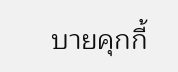บายคุกกี้